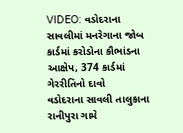VIDEO: વડોદરાના સાવલીમાં મનરેગાના જોબ કાર્ડમાં કરોડોના કૌભાંડના આક્ષેપ, 374 કાર્ડમાં ગેરરીતિનો દાવો
વડોદરાના સાવલી તાલુકાના રાનીપુરા ગામે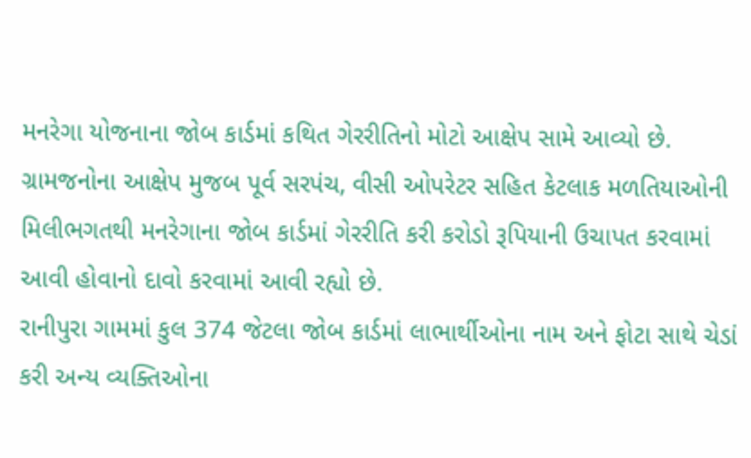મનરેગા યોજનાના જોબ કાર્ડમાં કથિત ગેરરીતિનો મોટો આક્ષેપ સામે આવ્યો છે. ગ્રામજનોના આક્ષેપ મુજબ પૂર્વ સરપંચ, વીસી ઓપરેટર સહિત કેટલાક મળતિયાઓની મિલીભગતથી મનરેગાના જોબ કાર્ડમાં ગેરરીતિ કરી કરોડો રૂપિયાની ઉચાપત કરવામાં આવી હોવાનો દાવો કરવામાં આવી રહ્યો છે.
રાનીપુરા ગામમાં કુલ 374 જેટલા જોબ કાર્ડમાં લાભાર્થીઓના નામ અને ફોટા સાથે ચેડાં કરી અન્ય વ્યક્તિઓના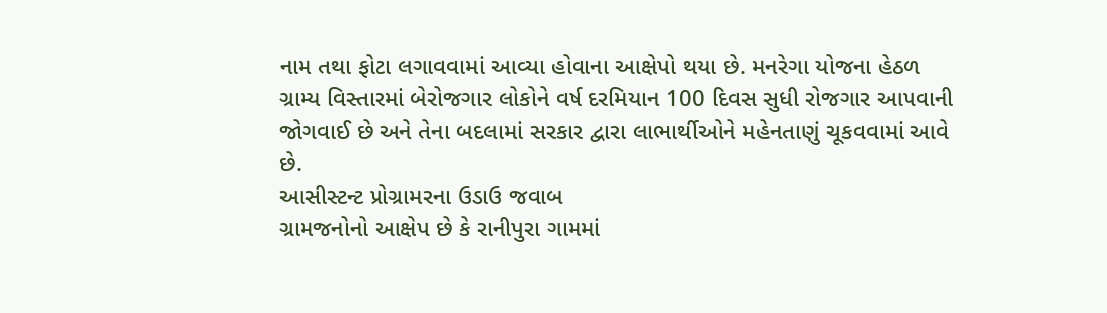નામ તથા ફોટા લગાવવામાં આવ્યા હોવાના આક્ષેપો થયા છે. મનરેગા યોજના હેઠળ ગ્રામ્ય વિસ્તારમાં બેરોજગાર લોકોને વર્ષ દરમિયાન 100 દિવસ સુધી રોજગાર આપવાની જોગવાઈ છે અને તેના બદલામાં સરકાર દ્વારા લાભાર્થીઓને મહેનતાણું ચૂકવવામાં આવે છે.
આસીસ્ટન્ટ પ્રોગ્રામરના ઉડાઉ જવાબ
ગ્રામજનોનો આક્ષેપ છે કે રાનીપુરા ગામમાં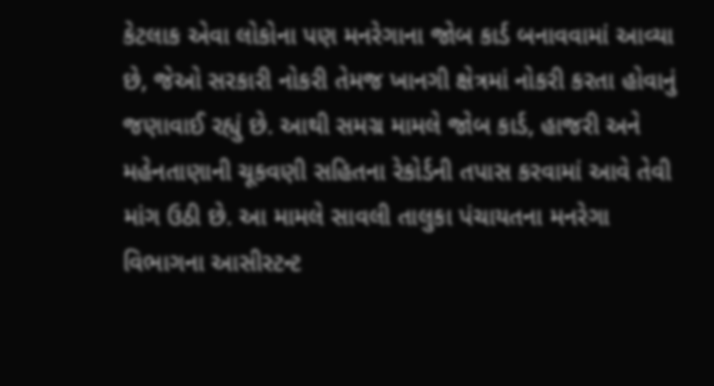કેટલાક એવા લોકોના પણ મનરેગાના જોબ કાર્ડ બનાવવામાં આવ્યા છે, જેઓ સરકારી નોકરી તેમજ ખાનગી ક્ષેત્રમાં નોકરી કરતા હોવાનું જણાવાઈ રહ્યું છે. આથી સમગ્ર મામલે જોબ કાર્ડ, હાજરી અને મહેનતાણાની ચૂકવણી સહિતના રેકોર્ડની તપાસ કરવામાં આવે તેવી માંગ ઉઠી છે. આ મામલે સાવલી તાલુકા પંચાયતના મનરેગા વિભાગના આસીસ્ટન્ટ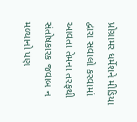પ્રોગ્રામર ધર્મેશને મીડિયા દ્વારા સવાલો કરવામાં આવતા તેમના તરફથી સંતોષકારક જવાબ ન મળ્યાનો પણ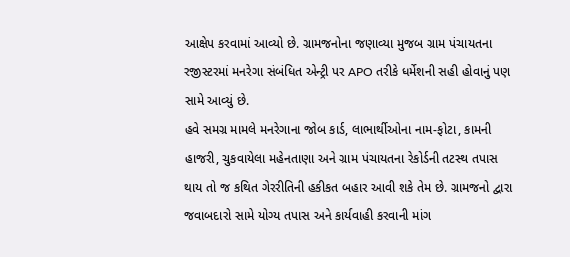આક્ષેપ કરવામાં આવ્યો છે. ગ્રામજનોના જણાવ્યા મુજબ ગ્રામ પંચાયતના રજીસ્ટરમાં મનરેગા સંબંધિત એન્ટ્રી પર APO તરીકે ધર્મેશની સહી હોવાનું પણ સામે આવ્યું છે.
હવે સમગ્ર મામલે મનરેગાના જોબ કાર્ડ, લાભાર્થીઓના નામ-ફોટા, કામની હાજરી, ચુકવાયેલા મહેનતાણા અને ગ્રામ પંચાયતના રેકોર્ડની તટસ્થ તપાસ થાય તો જ કથિત ગેરરીતિની હકીકત બહાર આવી શકે તેમ છે. ગ્રામજનો દ્વારા જવાબદારો સામે યોગ્ય તપાસ અને કાર્યવાહી કરવાની માંગ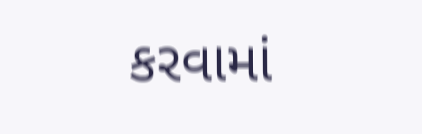કરવામાં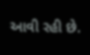આવી રહી છે.